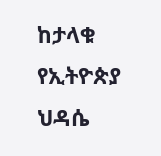ከታላቁ የኢትዮጵያ ህዳሴ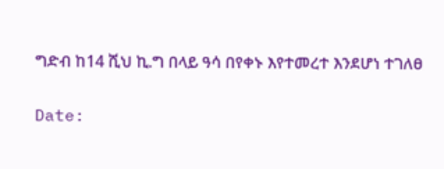ግድብ ከ14 ሺህ ኪ.ግ በላይ ዓሳ በየቀኑ እየተመረተ እንደሆነ ተገለፀ

Date: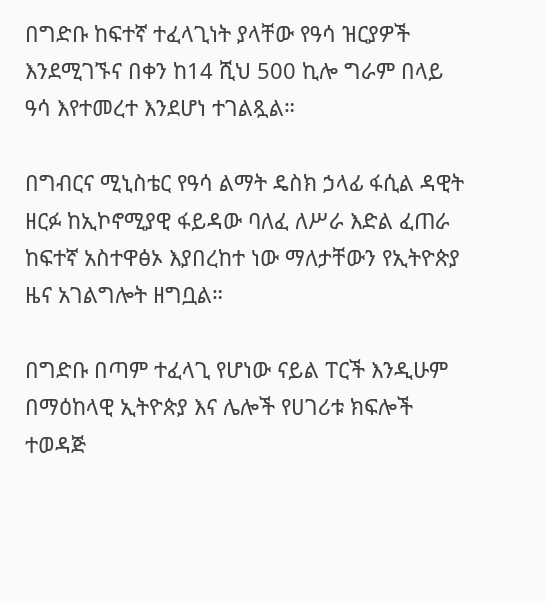በግድቡ ከፍተኛ ተፈላጊነት ያላቸው የዓሳ ዝርያዎች እንደሚገኙና በቀን ከ14 ሺህ 500 ኪሎ ግራም በላይ ዓሳ እየተመረተ እንደሆነ ተገልጿል።

በግብርና ሚኒስቴር የዓሳ ልማት ዴስክ ኃላፊ ፋሲል ዳዊት ዘርፉ ከኢኮኖሚያዊ ፋይዳው ባለፈ ለሥራ እድል ፈጠራ ከፍተኛ አስተዋፅኦ እያበረከተ ነው ማለታቸውን የኢትዮጵያ ዜና አገልግሎት ዘግቧል።

በግድቡ በጣም ተፈላጊ የሆነው ናይል ፐርች እንዲሁም በማዕከላዊ ኢትዮጵያ እና ሌሎች የሀገሪቱ ክፍሎች ተወዳጅ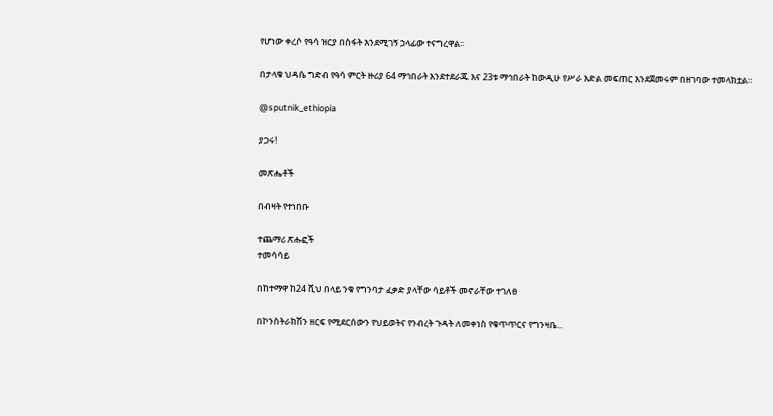የሆነው ቀረሶ የዓሳ ዝርያ በስፋት እንደሚገኝ ኃላፊው ተናግረዋል፡፡

በታላቁ ህዳሴ ግድብ የዓሳ ምርት ዙሪያ 64 ማኅበራት እንደተደራጁ እና 23ቱ ማኅበራት ከውዲሁ የሥራ እድል መፍጠር እንደጀመሩም በዘገባው ተመላክቷል።

@sputnik_ethiopia

ያጋሩ!

መጽሔቶች

በብዛት የተነበቡ

ተጨማሪ ጽሑፎች
ተመሳሳይ

በከተማዋ ከ24 ሺህ በላይ ንቁ የግንባታ ፈቃድ ያላቸው ሳይቶች መኖራቸው ተገለፀ

በኮንስትራክሽን ዘርፍ የሚደርሰውን የህይወትና የንብረት ጉዳት ለመቀነስ የቁጥጥርና የግንዛቤ...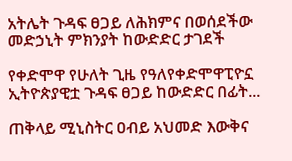አትሌት ጉዳፍ ፀጋይ ለሕክምና በወሰደችው መድኃኒት ምክንያት ከውድድር ታገደች

የቀድሞዋ የሁለት ጊዜ የዓለየቀድሞዋፒዮኗ ኢትዮጵያዊቷ ጉዳፍ ፀጋይ ከውድድር በፊት...

ጠቅላይ ሚኒስትር ዐብይ አህመድ እውቅና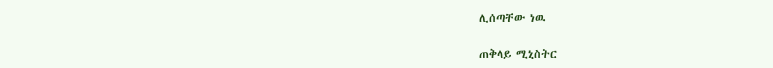ሊሰጣቸው ነዉ

ጠቅላይ ሚኒስትር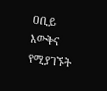ዐቢይ እውቅና የሚያገኙት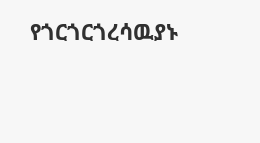የጎርጎርጎረሳዉያኑ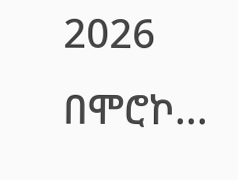2026 በሞሮኮ...